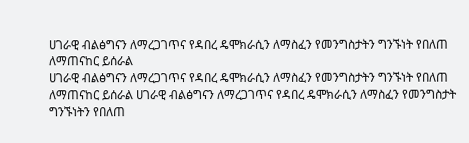ሀገራዊ ብልፅግናን ለማረጋገጥና የዳበረ ዴሞክራሲን ለማስፈን የመንግስታትን ግንኙነት የበለጠ ለማጠናከር ይሰራል
ሀገራዊ ብልፅግናን ለማረጋገጥና የዳበረ ዴሞክራሲን ለማስፈን የመንግስታትን ግንኙነት የበለጠ ለማጠናከር ይሰራል ሀገራዊ ብልፅግናን ለማረጋገጥና የዳበረ ዴሞክራሲን ለማስፈን የመንግስታት ግንኙነትን የበለጠ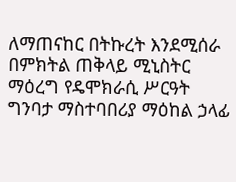ለማጠናከር በትኩረት እንደሚሰራ በምክትል ጠቅላይ ሚኒስትር ማዕረግ የዴሞክራሲ ሥርዓት ግንባታ ማስተባበሪያ ማዕከል ኃላፊ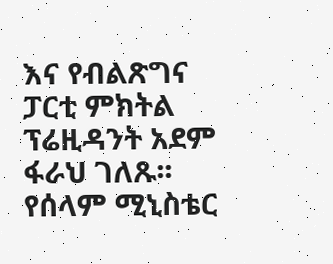እና የብልጽግና ፓርቲ ምክትል ፕሬዚዳንት አደም ፋራህ ገለጹ፡፡ የሰላም ሚኒስቴር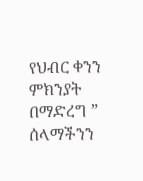የህብር ቀንን ምክንያት በማድረግ ” ሰላማችንን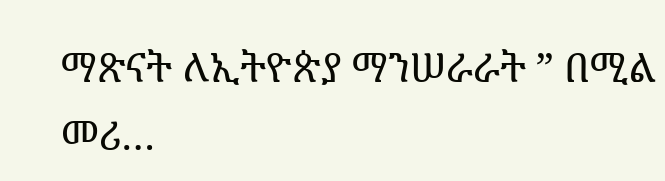ማጽናት ለኢትዮጵያ ማንሠራራት ” በሚል መሪ…